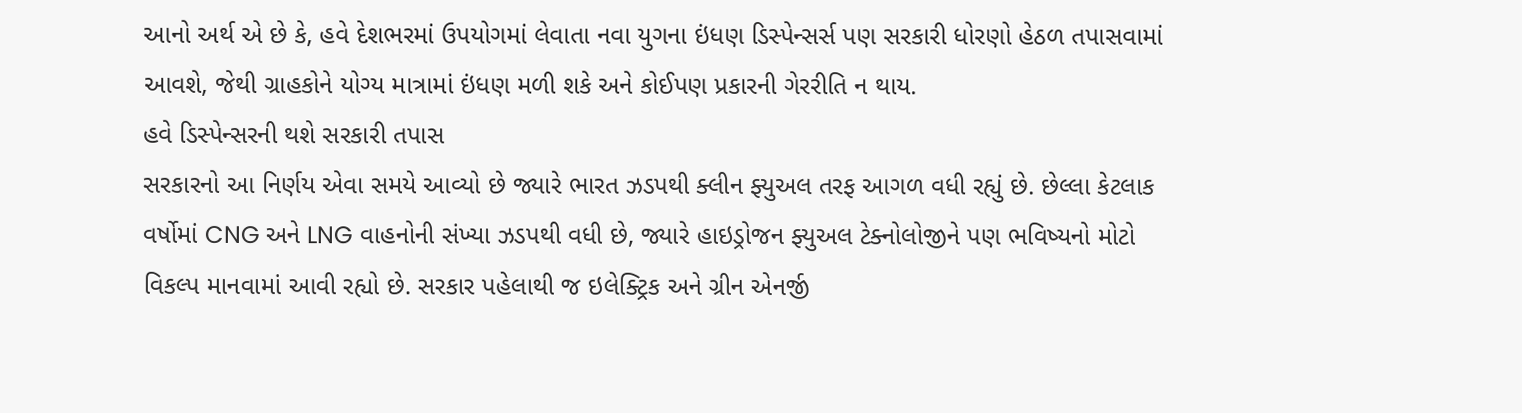આનો અર્થ એ છે કે, હવે દેશભરમાં ઉપયોગમાં લેવાતા નવા યુગના ઇંધણ ડિસ્પેન્સર્સ પણ સરકારી ધોરણો હેઠળ તપાસવામાં આવશે, જેથી ગ્રાહકોને યોગ્ય માત્રામાં ઇંધણ મળી શકે અને કોઈપણ પ્રકારની ગેરરીતિ ન થાય.
હવે ડિસ્પેન્સરની થશે સરકારી તપાસ
સરકારનો આ નિર્ણય એવા સમયે આવ્યો છે જ્યારે ભારત ઝડપથી ક્લીન ફ્યુઅલ તરફ આગળ વધી રહ્યું છે. છેલ્લા કેટલાક વર્ષોમાં CNG અને LNG વાહનોની સંખ્યા ઝડપથી વધી છે, જ્યારે હાઇડ્રોજન ફ્યુઅલ ટેક્નોલોજીને પણ ભવિષ્યનો મોટો વિકલ્પ માનવામાં આવી રહ્યો છે. સરકાર પહેલાથી જ ઇલેક્ટ્રિક અને ગ્રીન એનર્જી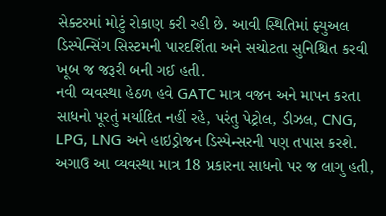સેક્ટરમાં મોટું રોકાણ કરી રહી છે. આવી સ્થિતિમાં ફ્યુઅલ ડિસ્પેન્સિંગ સિસ્ટમની પારદર્શિતા અને સચોટતા સુનિશ્ચિત કરવી ખૂબ જ જરૂરી બની ગઈ હતી.
નવી વ્યવસ્થા હેઠળ હવે GATC માત્ર વજન અને માપન કરતા સાધનો પૂરતું મર્યાદિત નહીં રહે, પરંતુ પેટ્રોલ, ડીઝલ, CNG, LPG, LNG અને હાઇડ્રોજન ડિસ્પેન્સરની પણ તપાસ કરશે. અગાઉ આ વ્યવસ્થા માત્ર 18 પ્રકારના સાધનો પર જ લાગુ હતી,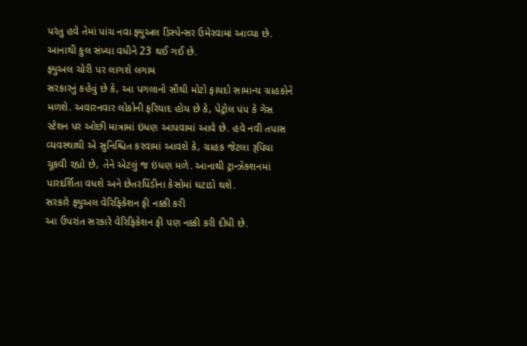પરંતુ હવે તેમાં પાંચ નવા ફ્યુઅલ ડિસ્પેન્સર ઉમેરવામાં આવ્યા છે. આનાથી કુલ સંખ્યા વધીને 23 થઈ ગઈ છે.
ફ્યુઅલ ચોરી પર લાગશે લગામ
સરકારનું કહેવું છે કે, આ પગલાનો સૌથી મોટો ફાયદો સામાન્ય ગ્રાહકોને મળશે. અવારનવાર લોકોની ફરિયાદ હોય છે કે, પેટ્રોલ પંપ કે ગેસ સ્ટેશન પર ઓછી માત્રામાં ઇંધણ આપવામાં આવે છે. હવે નવી તપાસ વ્યવસ્થાથી એ સુનિશ્ચિત કરવામાં આવશે કે, ગ્રાહક જેટલા રૂપિયા ચૂકવી રહ્યો છે, તેને એટલું જ ઇંધણ મળે. આનાથી ટ્રાન્ઝેક્શનમાં પારદર્શિતા વધશે અને છેતરપિંડીના કેસોમાં ઘટાડો થશે.
સરકારે ફ્યુઅલ વેરિફિકેશન ફી નક્કી કરી
આ ઉપરાંત સરકારે વેરિફિકેશન ફી પણ નક્કી કરી દીધી છે.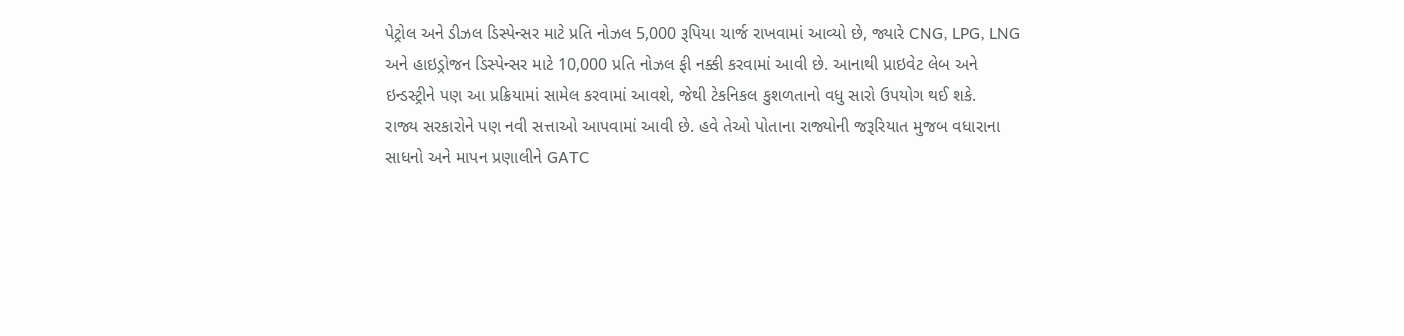પેટ્રોલ અને ડીઝલ ડિસ્પેન્સર માટે પ્રતિ નોઝલ 5,000 રૂપિયા ચાર્જ રાખવામાં આવ્યો છે, જ્યારે CNG, LPG, LNG અને હાઇડ્રોજન ડિસ્પેન્સર માટે 10,000 પ્રતિ નોઝલ ફી નક્કી કરવામાં આવી છે. આનાથી પ્રાઇવેટ લેબ અને ઇન્ડસ્ટ્રીને પણ આ પ્રક્રિયામાં સામેલ કરવામાં આવશે, જેથી ટેકનિકલ કુશળતાનો વધુ સારો ઉપયોગ થઈ શકે.
રાજ્ય સરકારોને પણ નવી સત્તાઓ આપવામાં આવી છે. હવે તેઓ પોતાના રાજ્યોની જરૂરિયાત મુજબ વધારાના સાધનો અને માપન પ્રણાલીને GATC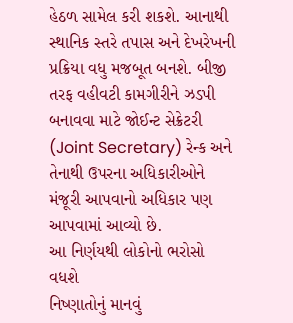હેઠળ સામેલ કરી શકશે. આનાથી સ્થાનિક સ્તરે તપાસ અને દેખરેખની પ્રક્રિયા વધુ મજબૂત બનશે. બીજી તરફ વહીવટી કામગીરીને ઝડપી બનાવવા માટે જોઈન્ટ સેક્રેટરી (Joint Secretary) રેન્ક અને તેનાથી ઉપરના અધિકારીઓને મંજૂરી આપવાનો અધિકાર પણ આપવામાં આવ્યો છે.
આ નિર્ણયથી લોકોનો ભરોસો વધશે
નિષ્ણાતોનું માનવું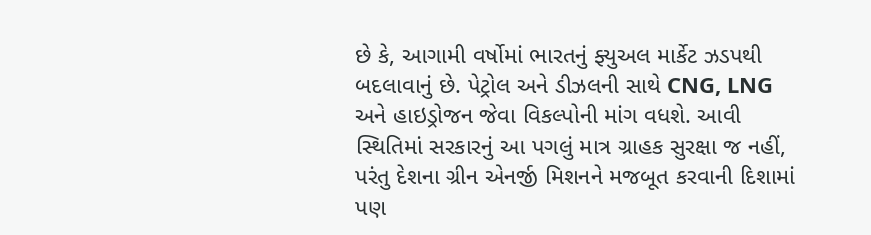છે કે, આગામી વર્ષોમાં ભારતનું ફ્યુઅલ માર્કેટ ઝડપથી બદલાવાનું છે. પેટ્રોલ અને ડીઝલની સાથે CNG, LNG અને હાઇડ્રોજન જેવા વિકલ્પોની માંગ વધશે. આવી સ્થિતિમાં સરકારનું આ પગલું માત્ર ગ્રાહક સુરક્ષા જ નહીં, પરંતુ દેશના ગ્રીન એનર્જી મિશનને મજબૂત કરવાની દિશામાં પણ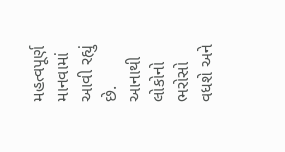મહત્વપૂર્ણ માનવામાં આવી રહ્યું છે. આનાથી લોકોનો ભરોસો વધશે અને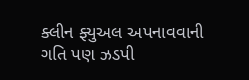ક્લીન ફ્યુઅલ અપનાવવાની ગતિ પણ ઝડપી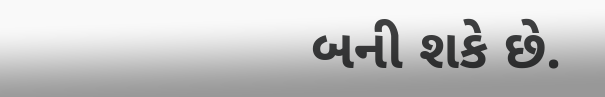બની શકે છે.